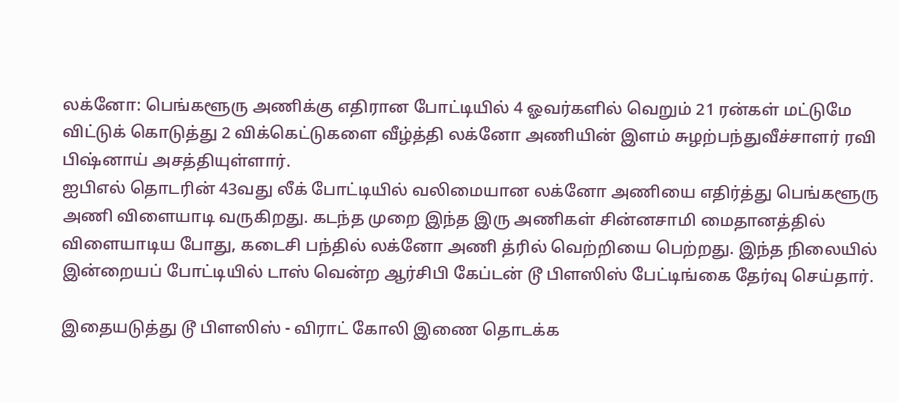லக்னோ: பெங்களூரு அணிக்கு எதிரான போட்டியில் 4 ஓவர்களில் வெறும் 21 ரன்கள் மட்டுமே விட்டுக் கொடுத்து 2 விக்கெட்டுகளை வீழ்த்தி லக்னோ அணியின் இளம் சுழற்பந்துவீச்சாளர் ரவி பிஷ்னாய் அசத்தியுள்ளார்.
ஐபிஎல் தொடரின் 43வது லீக் போட்டியில் வலிமையான லக்னோ அணியை எதிர்த்து பெங்களூரு அணி விளையாடி வருகிறது. கடந்த முறை இந்த இரு அணிகள் சின்னசாமி மைதானத்தில் விளையாடிய போது, கடைசி பந்தில் லக்னோ அணி த்ரில் வெற்றியை பெற்றது. இந்த நிலையில் இன்றையப் போட்டியில் டாஸ் வென்ற ஆர்சிபி கேப்டன் டூ பிளஸிஸ் பேட்டிங்கை தேர்வு செய்தார்.

இதையடுத்து டூ பிளஸிஸ் - விராட் கோலி இணை தொடக்க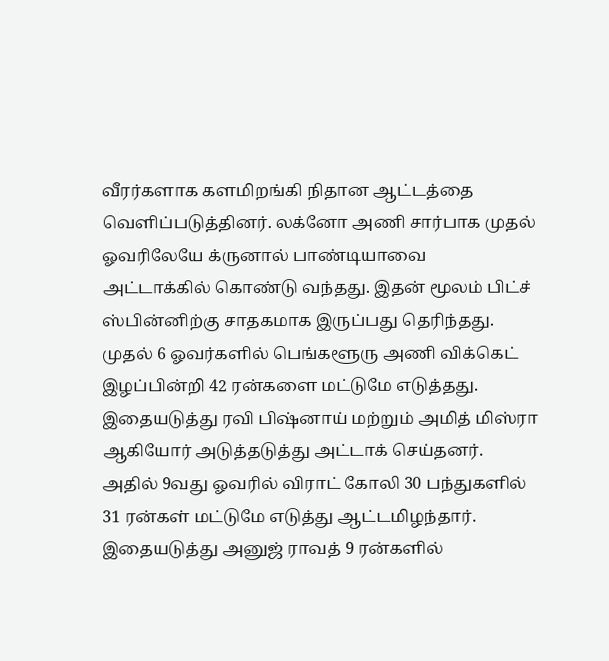வீரர்களாக களமிறங்கி நிதான ஆட்டத்தை வெளிப்படுத்தினர். லக்னோ அணி சார்பாக முதல் ஓவரிலேயே க்ருனால் பாண்டியாவை அட்டாக்கில் கொண்டு வந்தது. இதன் மூலம் பிட்ச் ஸ்பின்னிற்கு சாதகமாக இருப்பது தெரிந்தது. முதல் 6 ஓவர்களில் பெங்களூரு அணி விக்கெட் இழப்பின்றி 42 ரன்களை மட்டுமே எடுத்தது. இதையடுத்து ரவி பிஷ்னாய் மற்றும் அமித் மிஸ்ரா ஆகியோர் அடுத்தடுத்து அட்டாக் செய்தனர்.
அதில் 9வது ஓவரில் விராட் கோலி 30 பந்துகளில் 31 ரன்கள் மட்டுமே எடுத்து ஆட்டமிழந்தார். இதையடுத்து அனுஜ் ராவத் 9 ரன்களில்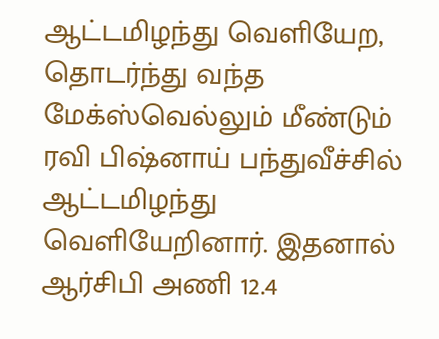ஆட்டமிழந்து வெளியேற, தொடர்ந்து வந்த மேக்ஸ்வெல்லும் மீண்டும் ரவி பிஷ்னாய் பந்துவீச்சில் ஆட்டமிழந்து வெளியேறினார். இதனால் ஆர்சிபி அணி 12.4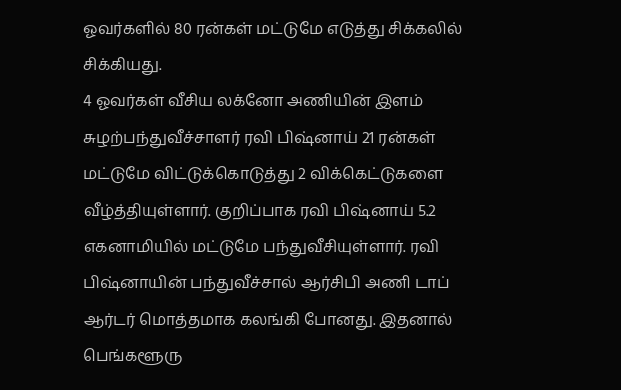ஓவர்களில் 80 ரன்கள் மட்டுமே எடுத்து சிக்கலில் சிக்கியது.
4 ஓவர்கள் வீசிய லக்னோ அணியின் இளம் சுழற்பந்துவீச்சாளர் ரவி பிஷ்னாய் 21 ரன்கள் மட்டுமே விட்டுக்கொடுத்து 2 விக்கெட்டுகளை வீழ்த்தியுள்ளார். குறிப்பாக ரவி பிஷ்னாய் 5.2 எகனாமியில் மட்டுமே பந்துவீசியுள்ளார். ரவி பிஷ்னாயின் பந்துவீச்சால் ஆர்சிபி அணி டாப் ஆர்டர் மொத்தமாக கலங்கி போனது. இதனால் பெங்களூரு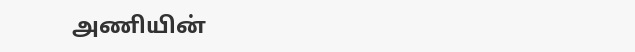அணியின்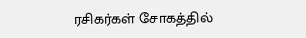ரசிகர்கள் சோகத்தில்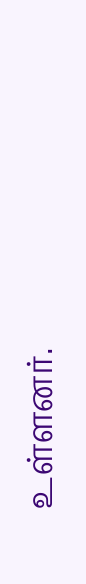உள்ளனர்.